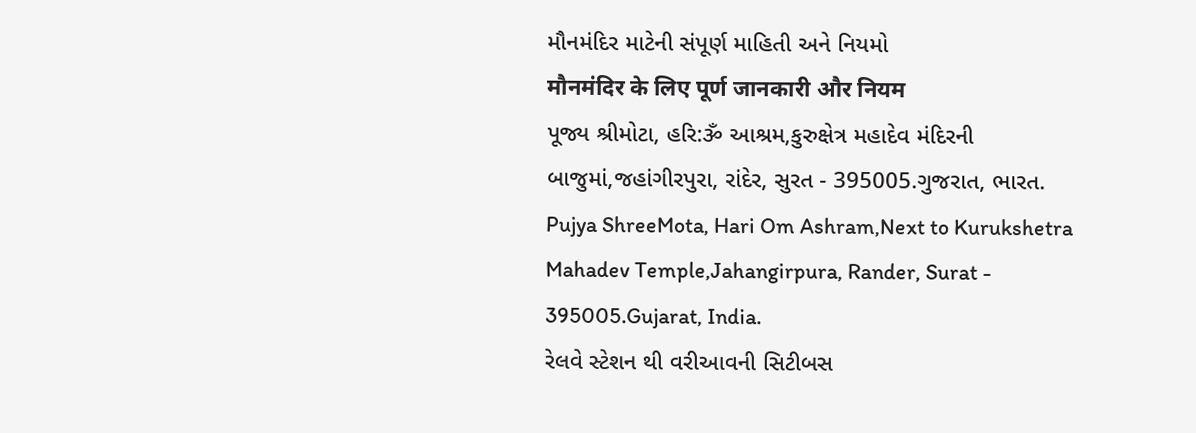મૌનમંદિર માટેની સંપૂર્ણ માહિતી અને નિયમો
मौनमंदिर के लिए पूर्ण जानकारी और नियम
પૂજ્ય શ્રીમોટા, હરિ:ૐ આશ્રમ,કુરુક્ષેત્ર મહાદેવ મંદિરની બાજુમાં,જહાંગીરપુરા, રાંદેર, સુરત - 395005.ગુજરાત, ભારત.
Pujya ShreeMota, Hari Om Ashram,Next to Kurukshetra Mahadev Temple,Jahangirpura, Rander, Surat - 395005.Gujarat, India.
રેલવે સ્ટેશન થી વરીઆવની સિટીબસ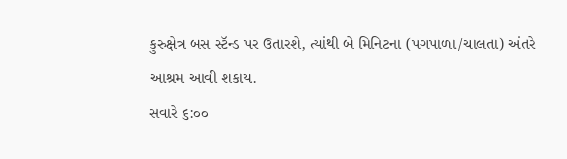કુરુક્ષેત્ર બસ સ્ટૅન્ડ પર ઉતારશે, ત્યાંથી બે મિનિટના (પગપાળા/ચાલતા) અંતરે આશ્રમ આવી શકાય.
સવારે ૬:૦૦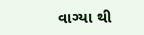વાગ્યા થી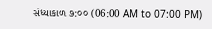સંધ્યાકાળ ૭:૦૦ (06:00 AM to 07:00 PM)